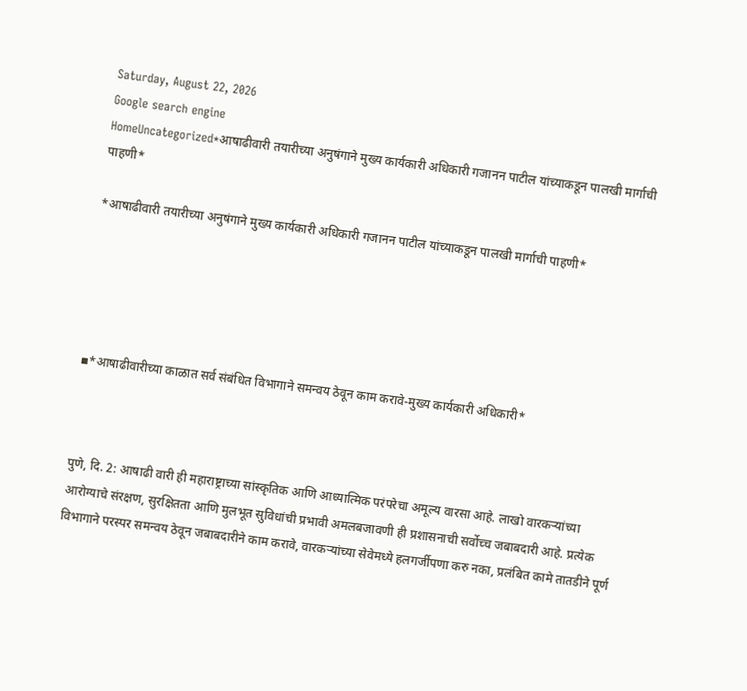Saturday, August 22, 2026
Google search engine
HomeUncategorized*आषाढीवारी तयारीच्या अनुषंगाने मुख्य कार्यकारी अधिकारी गजानन पाटील यांच्याकडून पालखी मार्गाची पाहणी*

*आषाढीवारी तयारीच्या अनुषंगाने मुख्य कार्यकारी अधिकारी गजानन पाटील यांच्याकडून पालखी मार्गाची पाहणी*





▪*आषाढीवारीच्या काळात सर्व संबंधित विभागाने समन्वय ठेवून काम करावे-मुख्य कार्यकारी अधिकारी*



पुणे, दि. 2: आषाढी वारी ही महाराष्ट्राच्या सांस्कृतिक आणि आध्यात्मिक परंपरेचा अमूल्य वारसा आहे. लाखो वारकऱ्यांच्या आरोग्याचे संरक्षण, सुरक्षितता आणि मुलभूत सुविधांची प्रभावी अमलबजावणी ही प्रशासनाची सर्वोच्च जबाबदारी आहे. प्रत्येक विभागाने परस्पर समन्वय ठेवून जबाबदारीने काम करावे, वारकऱ्यांच्या सेवेमध्ये हलगर्जीपणा करु नका, प्रलंबित कामे तातडीने पूर्ण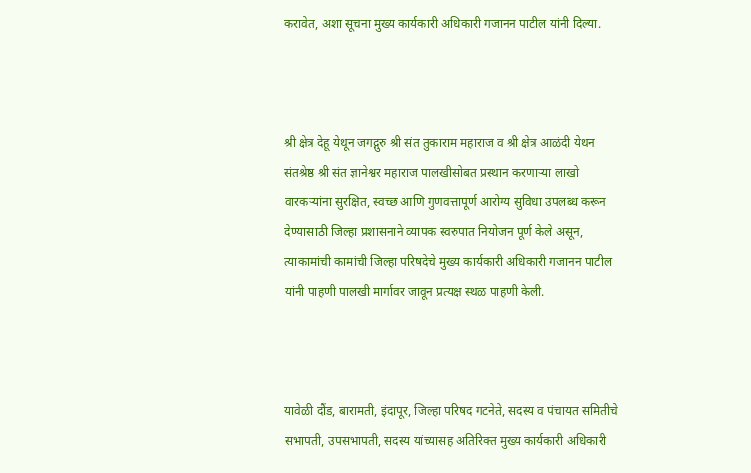करावेत, अशा सूचना मुख्य कार्यकारी अधिकारी गजानन पाटील यांनी दिल्या.



श्री क्षेत्र देहू येथून जगद्गुरु श्री संत तुकाराम महाराज व श्री क्षेत्र आळंदी येथन संतश्रेष्ठ श्री संत ज्ञानेश्वर महाराज पालखीसोबत प्रस्थान करणाऱ्या लाखो वारकऱ्यांना सुरक्षित, स्वच्छ आणि गुणवत्तापूर्ण आरोग्य सुविधा उपलब्ध करून देण्यासाठी जिल्हा प्रशासनाने व्यापक स्वरुपात नियोजन पूर्ण केले असून, त्याकामांची कामांची जिल्हा परिषदेचे मुख्य कार्यकारी अधिकारी गजानन पाटील यांनी पाहणी पालखी मार्गावर जावून प्रत्यक्ष स्थळ पाहणी केली.



यावेळी दौंड, बारामती, इंदापूर, जिल्हा परिषद गटनेते, सदस्य व पंचायत समितीचे सभापती, उपसभापती, सदस्य यांच्यासह अतिरिक्त मुख्य कार्यकारी अधिकारी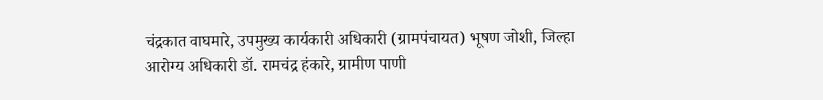चंद्रकात वाघमारे, उपमुख्य कार्यकारी अधिकारी (ग्रामपंचायत) भूषण जोशी, जिल्हा आरोग्य अधिकारी डॉ. रामचंद्र हंकारे, ग्रामीण पाणी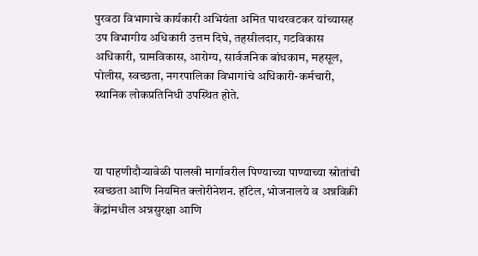पुरवठा विभागाचे कार्यकारी अभियंता अमित पाथरवटकर यांच्यासह उप विभागीय अधिकारी उत्तम दिघे, तहसीलदार, गटविकास अधिकारी, ग्रामविकास, आरोग्य, सार्वजनिक बांधकाम, महसूल, पोलीस, स्वच्छता, नगरपालिका विभागांचे अधिकारी-कर्मचारी, स्थानिक लोकप्रतिनिधी उपस्थित होते.



या पाहणीदौऱ्यावेळी पालखी मार्गावरील पिण्याच्या पाण्याच्या स्रोतांची स्वच्छता आणि नियमित क्लोरीनेशन. हॉटेल, भोजनालये व अन्नविक्री केंद्रांमधील अन्नसुरक्षा आणि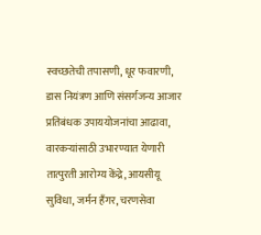स्वच्छतेची तपासणी, धूर फवारणी, डास नियंत्रण आणि संसर्गजन्य आजार प्रतिबंधक उपाययोजनांचा आढावा, वारकऱ्यांसाठी उभारण्यात येणारी तात्पुरती आरोग्य केंद्रे, आयसीयू सुविधा, जर्मन हँगर, चरणसेवा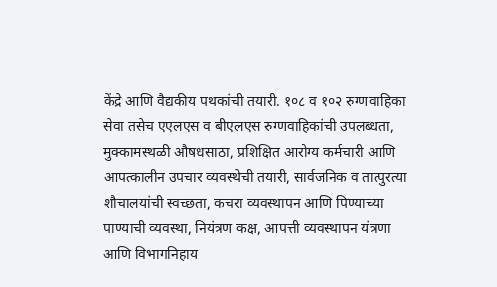केंद्रे आणि वैद्यकीय पथकांची तयारी. १०८ व १०२ रुग्णवाहिका सेवा तसेच एएलएस व बीएलएस रुग्णवाहिकांची उपलब्धता, मुक्कामस्थळी औषधसाठा, प्रशिक्षित आरोग्य कर्मचारी आणि आपत्कालीन उपचार व्यवस्थेची तयारी, सार्वजनिक व तात्पुरत्या शौचालयांची स्वच्छता, कचरा व्यवस्थापन आणि पिण्याच्या पाण्याची व्यवस्था, नियंत्रण कक्ष, आपत्ती व्यवस्थापन यंत्रणा आणि विभागनिहाय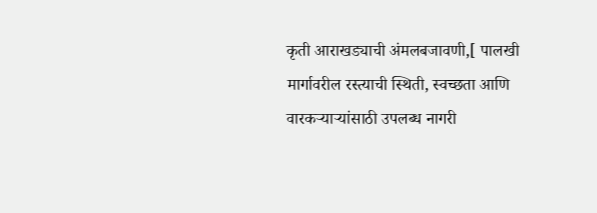कृती आराखड्याची अंमलबजावणी,[ पालखी मार्गावरील रस्त्याची स्थिती, स्वच्छता आणि वारकऱ्याऱ्यांसाठी उपलब्ध नागरी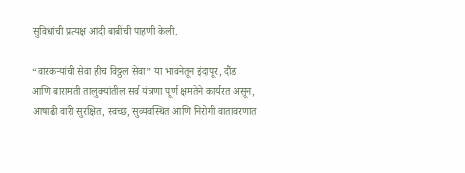सुविधांची प्रत्यक्ष आदी बाबींची पाहणी केली.

“वारकऱ्यांची सेवा हीच विठ्ठल सेवा” या भावनेतून इंदापूर, दौंड आणि बारामती तालुक्यांतील सर्व यंत्रणा पूर्ण क्षमतेने कार्यरत असून, आषाढी वारी सुरक्षित, स्वच्छ, सुव्यवस्थित आणि निरोगी वातावरणात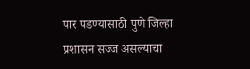पार पडण्यासाठी पुणे जिल्हा प्रशासन सज्ज असल्याचा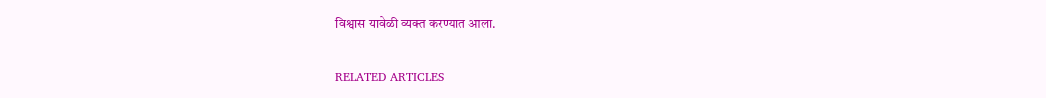विश्वास यावेळी व्यक्त करण्यात आला.

RELATED ARTICLES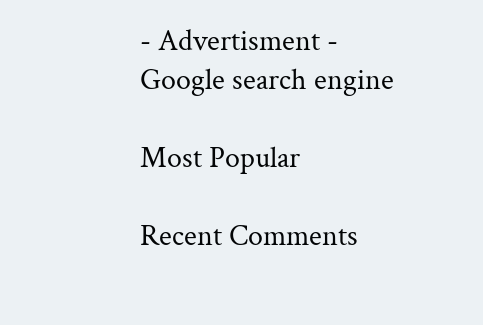- Advertisment -
Google search engine

Most Popular

Recent Comments